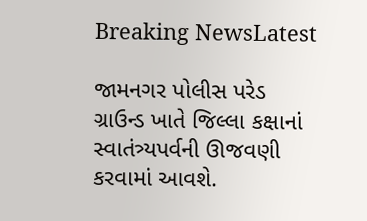Breaking NewsLatest

જામનગર પોલીસ પરેડ ગ્રાઉન્ડ ખાતે જિલ્લા કક્ષાનાં સ્વાતંત્ર્યપર્વની ઊજવણી કરવામાં આવશે.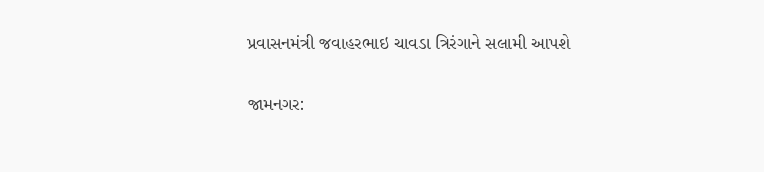પ્રવાસનમંત્રી જવાહરભાઇ ચાવડા ત્રિરંગાને સલામી આપશે

જામનગર: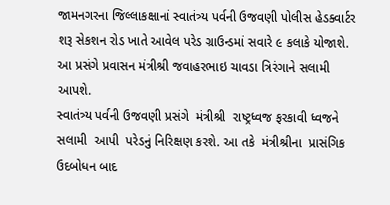જામનગરના જિલ્લાકક્ષાનાં સ્વાતંત્ર્ય પર્વની ઉજવણી પોલીસ હેડક્વાર્ટર શરૂ સેકશન રોડ ખાતે આવેલ પરેડ ગ્રાઉન્ડમાં સવારે ૯ કલાકે યોજાશે. આ પ્રસંગે પ્રવાસન મંત્રીશ્રી જવાહરભાઇ ચાવડા ત્રિરંગાને સલામી આપશે.
સ્વાતંત્ર્ય પર્વની ઉજવણી પ્રસંગે  મંત્રીશ્રી  રાષ્ટ્રધ્વજ ફરકાવી ધ્વજને સલામી  આપી  પરેડનું નિરિક્ષણ કરશે. આ તકે  મંત્રીશ્રીના  પ્રાસંગિક ઉદબોધન બાદ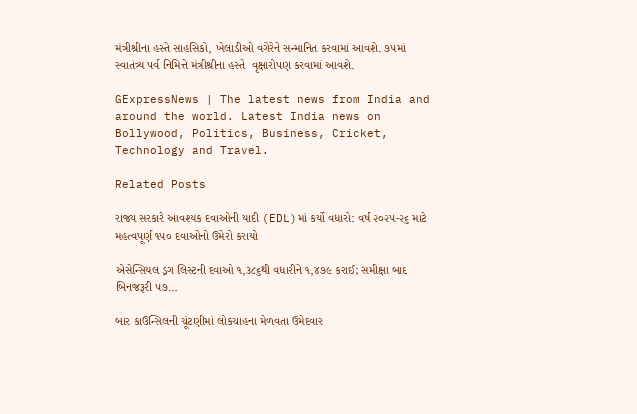મંત્રીશ્રીના હસ્તે સાહસિકો, ખેલાડીઓ વગેરેને સન્માનિત કરવામાં આવશે. ૭૫માં સ્વાતંત્ર્ય પર્વ નિમિત્તે મંત્રીશ્રીના હસ્તે  વૃક્ષારોપણ કરવામાં આવશે.

GExpressNews | The latest news from India and around the world. Latest India news on Bollywood, Politics, Business, Cricket, Technology and Travel.

Related Posts

રાજ્ય સરકારે આવશ્યક દવાઓની યાદી (EDL)માં કર્યો વધારો: વર્ષ ૨૦૨૫-૨૬ માટે મહત્વપૂર્ણ ૧૫૦ દવાઓનો ઉમેરો કરાયો

એસેન્સિયલ ડ્રગ લિસ્ટની દવાઓ ૧,૩૮૬થી વધારીને ૧,૪૭૯ કરાઈ; સમીક્ષા બાદ બિનજરૂરી ૫૭…

બાર કાઉન્સિલની ચૂંટણીમાં લોકચાહના મેળવતા ઉમેદવાર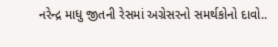નરેન્દ્ર માધુ જીતની રેસમાં અગ્રેસરનો સમર્થકોનો દાવો..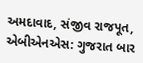અમદાવાદ, સંજીવ રાજપૂત, એબીએનએસ: ગુજરાત બાર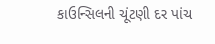કાઉન્સિલની ચૂંટણી દર પાંચ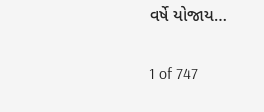વર્ષે યોજાય…

1 of 747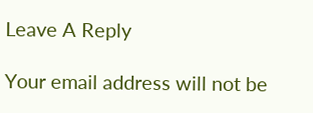Leave A Reply

Your email address will not be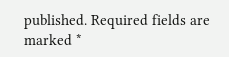published. Required fields are marked *